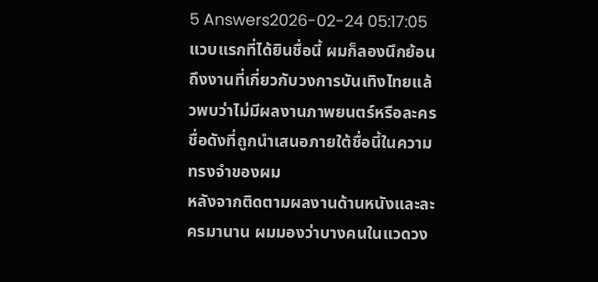5 Answers2026-02-24 05:17:05
แวบแรกที่ได้ยินชื่อนี้ ผมก็ลองนึกย้อนถึงงานที่เกี่ยวกับวงการบันเทิงไทยแล้วพบว่าไม่มีผลงานภาพยนตร์หรือละครชื่อดังที่ถูกนำเสนอภายใต้ชื่อนี้ในความทรงจำของผม
หลังจากติดตามผลงานด้านหนังและละครมานาน ผมมองว่าบางคนในแวดวง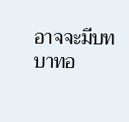อาจจะมีบทบาทอ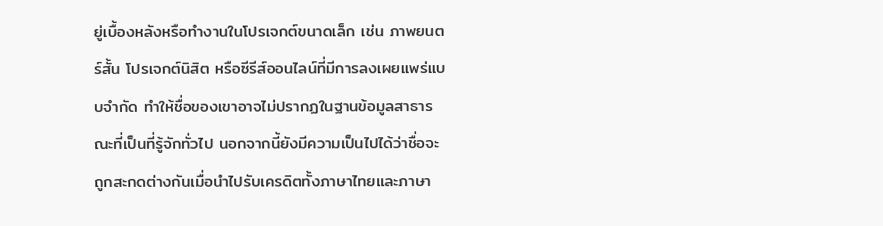ยู่เบื้องหลังหรือทำงานในโปรเจกต์ขนาดเล็ก เช่น ภาพยนตร์สั้น โปรเจกต์นิสิต หรือซีรีส์ออนไลน์ที่มีการลงเผยแพร่แบบจำกัด ทำให้ชื่อของเขาอาจไม่ปรากฏในฐานข้อมูลสาธารณะที่เป็นที่รู้จักทั่วไป นอกจากนี้ยังมีความเป็นไปได้ว่าชื่อจะถูกสะกดต่างกันเมื่อนำไปรับเครดิตทั้งภาษาไทยและภาษา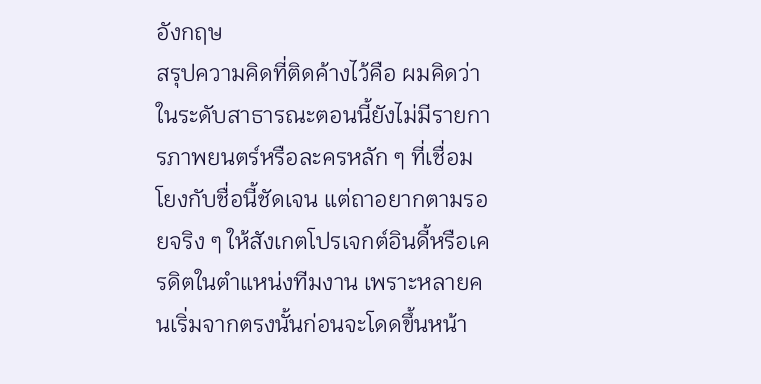อังกฤษ
สรุปความคิดที่ติดค้างไว้คือ ผมคิดว่าในระดับสาธารณะตอนนี้ยังไม่มีรายการภาพยนตร์หรือละครหลัก ๆ ที่เชื่อมโยงกับชื่อนี้ชัดเจน แต่ถาอยากตามรอยจริง ๆ ให้สังเกตโปรเจกต์อินดี้หรือเครดิตในตำแหน่งทีมงาน เพราะหลายคนเริ่มจากตรงนั้นก่อนจะโดดขึ้นหน้า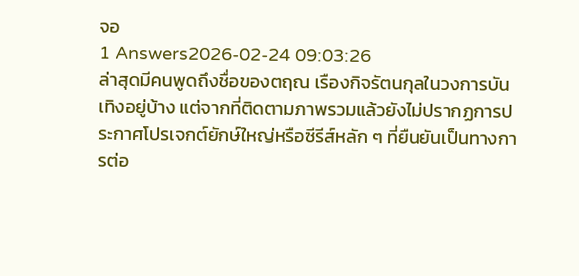จอ
1 Answers2026-02-24 09:03:26
ล่าสุดมีคนพูดถึงชื่อของตฤณ เรืองกิจรัตนกุลในวงการบันเทิงอยู่บ้าง แต่จากที่ติดตามภาพรวมแล้วยังไม่ปรากฏการประกาศโปรเจกต์ยักษ์ใหญ่หรือซีรีส์หลัก ๆ ที่ยืนยันเป็นทางการต่อ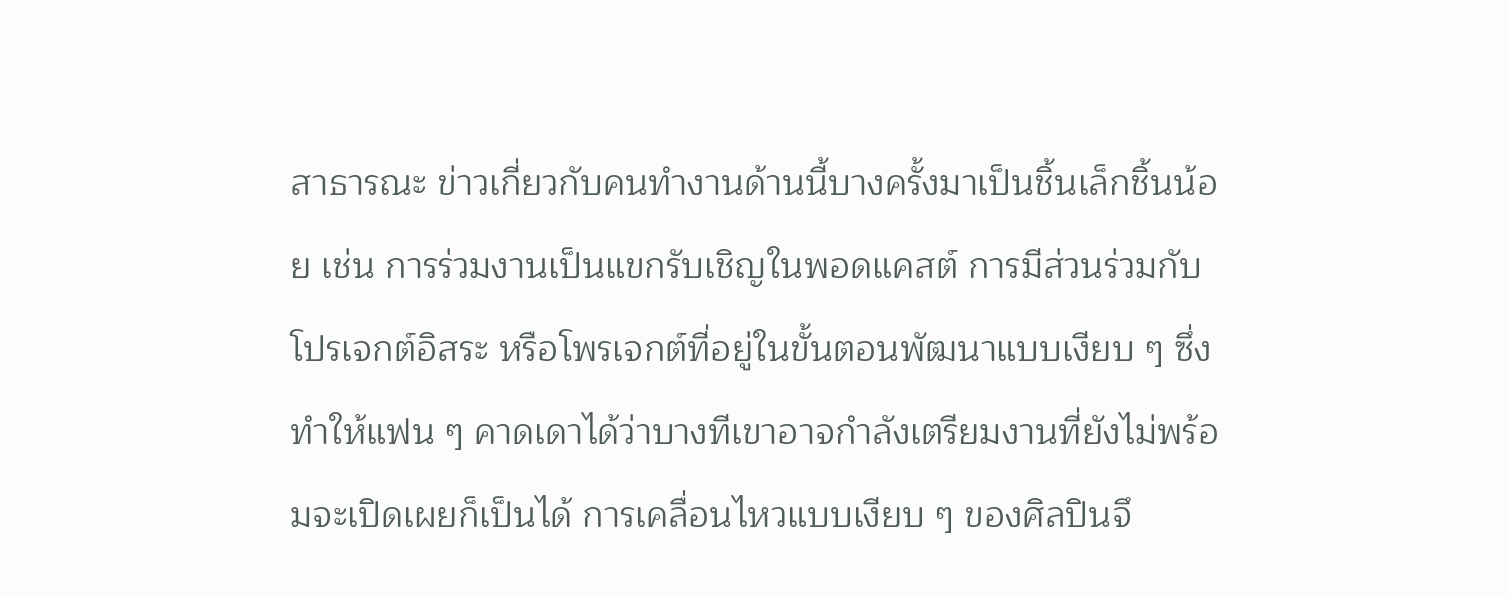สาธารณะ ข่าวเกี่ยวกับคนทำงานด้านนี้บางครั้งมาเป็นชิ้นเล็กชิ้นน้อย เช่น การร่วมงานเป็นแขกรับเชิญในพอดแคสต์ การมีส่วนร่วมกับโปรเจกต์อิสระ หรือโพรเจกต์ที่อยู่ในขั้นตอนพัฒนาแบบเงียบ ๆ ซึ่งทำให้แฟน ๆ คาดเดาได้ว่าบางทีเขาอาจกำลังเตรียมงานที่ยังไม่พร้อมจะเปิดเผยก็เป็นได้ การเคลื่อนไหวแบบเงียบ ๆ ของศิลปินจึ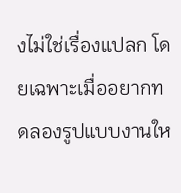งไม่ใช่เรื่องแปลก โดยเฉพาะเมื่ออยากทดลองรูปแบบงานให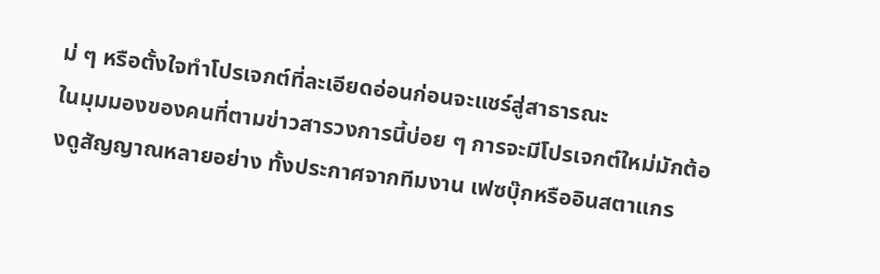ม่ ๆ หรือตั้งใจทำโปรเจกต์ที่ละเอียดอ่อนก่อนจะแชร์สู่สาธารณะ
ในมุมมองของคนที่ตามข่าวสารวงการนี้บ่อย ๆ การจะมีโปรเจกต์ใหม่มักต้องดูสัญญาณหลายอย่าง ทั้งประกาศจากทีมงาน เฟซบุ๊กหรืออินสตาแกร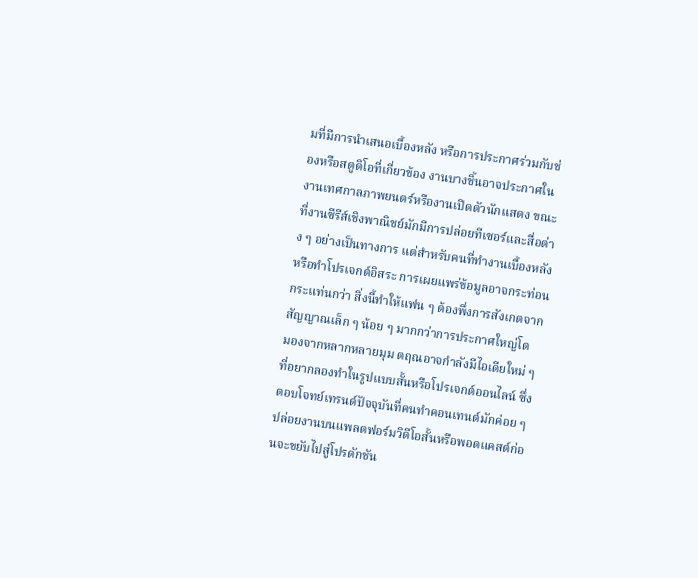มที่มีการนำเสนอเบื้องหลัง หรือการประกาศร่วมกับช่องหรือสตูดิโอที่เกี่ยวข้อง งานบางชิ้นอาจประกาศในงานเทศกาลภาพยนตร์หรืองานเปิดตัวนักแสดง ขณะที่งานซีรีส์เชิงพาณิชย์มักมีการปล่อยทีเซอร์และสื่อต่าง ๆ อย่างเป็นทางการ แต่สำหรับคนที่ทำงานเบื้องหลังหรือทำโปรเจกต์อิสระ การเผยแพร่ข้อมูลอาจกระท่อนกระแท่นกว่า สิ่งนี้ทำให้แฟน ๆ ต้องพึ่งการสังเกตจากสัญญาณเล็ก ๆ น้อย ๆ มากกว่าการประกาศใหญ่โต
มองจากหลากหลายมุม ตฤณอาจกำลังมีไอเดียใหม่ ๆ ที่อยากลองทำในรูปแบบสั้นหรือโปรเจกต์ออนไลน์ ซึ่งตอบโจทย์เทรนด์ปัจจุบันที่คนทำคอนเทนต์มักค่อย ๆ ปล่อยงานบนแพลตฟอร์มวิดีโอสั้นหรือพอดแคสต์ก่อนจะขยับไปสู่โปรดักชัน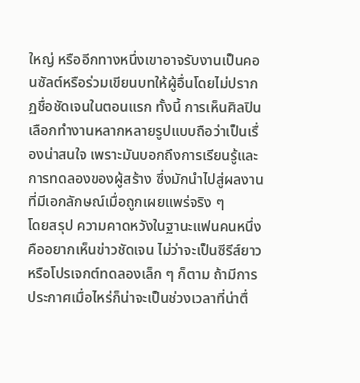ใหญ่ หรืออีกทางหนึ่งเขาอาจรับงานเป็นคอนซัลต์หรือร่วมเขียนบทให้ผู้อื่นโดยไม่ปรากฏชื่อชัดเจนในตอนแรก ทั้งนี้ การเห็นศิลปินเลือกทำงานหลากหลายรูปแบบถือว่าเป็นเรื่องน่าสนใจ เพราะมันบอกถึงการเรียนรู้และการทดลองของผู้สร้าง ซึ่งมักนำไปสู่ผลงานที่มีเอกลักษณ์เมื่อถูกเผยแพร่จริง ๆ
โดยสรุป ความคาดหวังในฐานะแฟนคนหนึ่งคืออยากเห็นข่าวชัดเจน ไม่ว่าจะเป็นซีรีส์ยาวหรือโปรเจกต์ทดลองเล็ก ๆ ก็ตาม ถ้ามีการประกาศเมื่อไหร่ก็น่าจะเป็นช่วงเวลาที่น่าตื่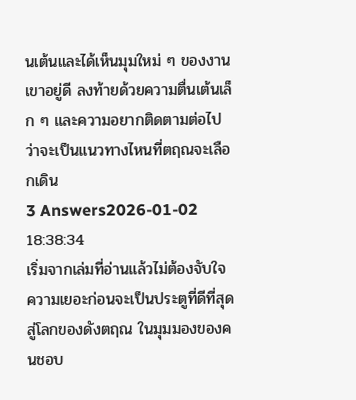นเต้นและได้เห็นมุมใหม่ ๆ ของงานเขาอยู่ดี ลงท้ายด้วยความตื่นเต้นเล็ก ๆ และความอยากติดตามต่อไปว่าจะเป็นแนวทางไหนที่ตฤณจะเลือกเดิน
3 Answers2026-01-02 18:38:34
เริ่มจากเล่มที่อ่านแล้วไม่ต้องจับใจความเยอะก่อนจะเป็นประตูที่ดีที่สุดสู่โลกของดังตฤณ ในมุมมองของคนชอบ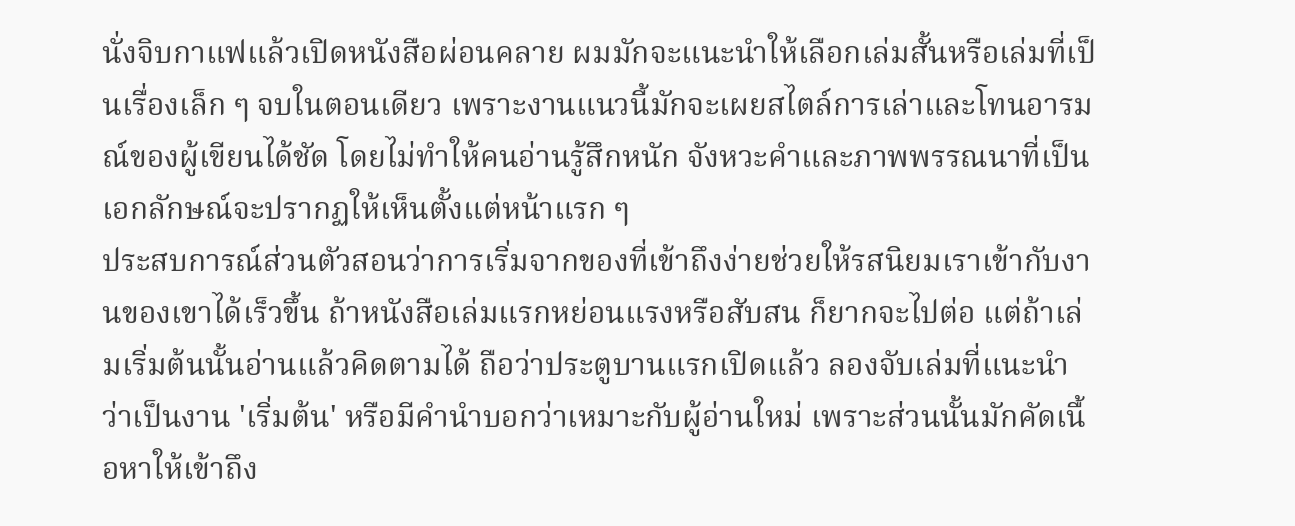นั่งจิบกาแฟแล้วเปิดหนังสือผ่อนคลาย ผมมักจะแนะนำให้เลือกเล่มสั้นหรือเล่มที่เป็นเรื่องเล็ก ๆ จบในตอนเดียว เพราะงานแนวนี้มักจะเผยสไตล์การเล่าและโทนอารมณ์ของผู้เขียนได้ชัด โดยไม่ทำให้คนอ่านรู้สึกหนัก จังหวะคำและภาพพรรณนาที่เป็นเอกลักษณ์จะปรากฏให้เห็นตั้งแต่หน้าแรก ๆ
ประสบการณ์ส่วนตัวสอนว่าการเริ่มจากของที่เข้าถึงง่ายช่วยให้รสนิยมเราเข้ากับงานของเขาได้เร็วขึ้น ถ้าหนังสือเล่มแรกหย่อนแรงหรือสับสน ก็ยากจะไปต่อ แต่ถ้าเล่มเริ่มต้นนั้นอ่านแล้วคิดตามได้ ถือว่าประตูบานแรกเปิดแล้ว ลองจับเล่มที่แนะนำว่าเป็นงาน 'เริ่มต้น' หรือมีคำนำบอกว่าเหมาะกับผู้อ่านใหม่ เพราะส่วนนั้นมักคัดเนื้อหาให้เข้าถึง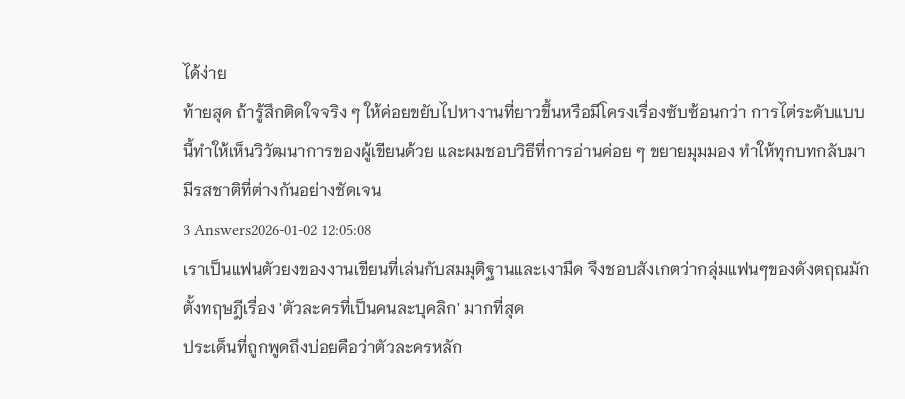ได้ง่าย
ท้ายสุด ถ้ารู้สึกติดใจจริง ๆ ให้ค่อยขยับไปหางานที่ยาวขึ้นหรือมีโครงเรื่องซับซ้อนกว่า การไต่ระดับแบบนี้ทำให้เห็นวิวัฒนาการของผู้เขียนด้วย และผมชอบวิธีที่การอ่านค่อย ๆ ขยายมุมมอง ทำให้ทุกบทกลับมามีรสชาติที่ต่างกันอย่างชัดเจน
3 Answers2026-01-02 12:05:08
เราเป็นแฟนตัวยงของงานเขียนที่เล่นกับสมมุติฐานและเงามืด จึงชอบสังเกตว่ากลุ่มแฟนๆของดังตฤณมักตั้งทฤษฎีเรื่อง 'ตัวละครที่เป็นคนละบุคลิก' มากที่สุด
ประเด็นที่ถูกพูดถึงบ่อยคือว่าตัวละครหลัก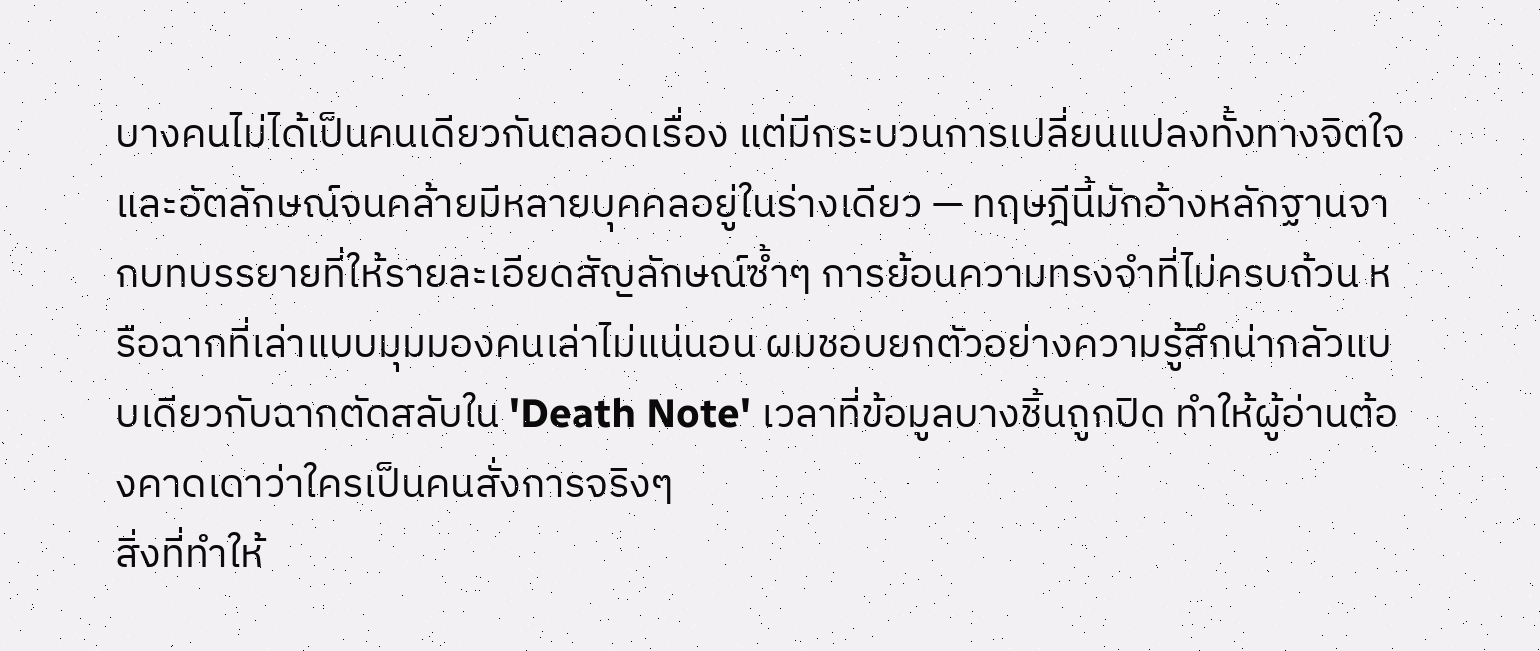บางคนไม่ได้เป็นคนเดียวกันตลอดเรื่อง แต่มีกระบวนการเปลี่ยนแปลงทั้งทางจิตใจและอัตลักษณ์จนคล้ายมีหลายบุคคลอยู่ในร่างเดียว — ทฤษฎีนี้มักอ้างหลักฐานจากบทบรรยายที่ให้รายละเอียดสัญลักษณ์ซ้ำๆ การย้อนความทรงจำที่ไม่ครบถ้วน หรือฉากที่เล่าแบบมุมมองคนเล่าไม่แน่นอน ผมชอบยกตัวอย่างความรู้สึกน่ากลัวแบบเดียวกับฉากตัดสลับใน 'Death Note' เวลาที่ข้อมูลบางชิ้นถูกปิด ทำให้ผู้อ่านต้องคาดเดาว่าใครเป็นคนสั่งการจริงๆ
สิ่งที่ทำให้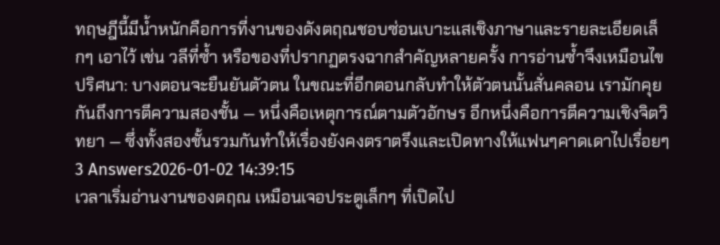ทฤษฎีนี้มีน้ำหนักคือการที่งานของดังตฤณชอบซ่อนเบาะแสเชิงภาษาและรายละเอียดเล็กๆ เอาไว้ เช่น วลีที่ซ้ำ หรือของที่ปรากฏตรงฉากสำคัญหลายครั้ง การอ่านซ้ำจึงเหมือนไขปริศนา: บางตอนจะยืนยันตัวตน ในขณะที่อีกตอนกลับทำให้ตัวตนนั้นสั่นคลอน เรามักคุยกันถึงการตีความสองชั้น — หนึ่งคือเหตุการณ์ตามตัวอักษร อีกหนึ่งคือการตีความเชิงจิตวิทยา — ซึ่งทั้งสองชั้นรวมกันทำให้เรื่องยังคงตราตรึงและเปิดทางให้แฟนๆคาดเดาไปเรื่อยๆ
3 Answers2026-01-02 14:39:15
เวลาเริ่มอ่านงานของตฤณ เหมือนเจอประตูเล็กๆ ที่เปิดไป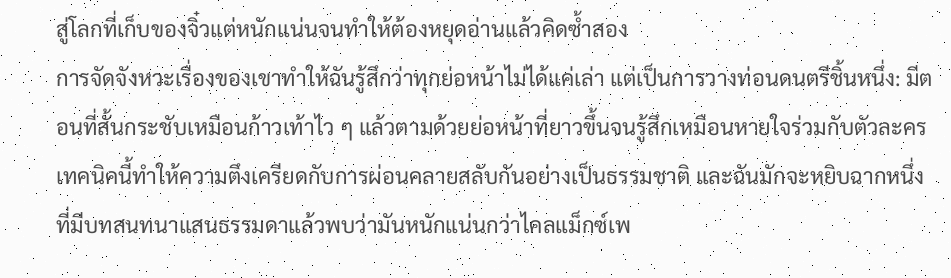สู่โลกที่เก็บของจิ๋วแต่หนักแน่นจนทำให้ต้องหยุดอ่านแล้วคิดซ้ำสอง
การจัดจังหวะเรื่องของเขาทำให้ฉันรู้สึกว่าทุกย่อหน้าไม่ได้แค่เล่า แต่เป็นการวางท่อนดนตรีชิ้นหนึ่ง: มีตอนที่สั้นกระชับเหมือนก้าวเท้าไว ๆ แล้วตามด้วยย่อหน้าที่ยาวขึ้นจนรู้สึกเหมือนหายใจร่วมกับตัวละคร เทคนิคนี้ทำให้ความตึงเครียดกับการผ่อนคลายสลับกันอย่างเป็นธรรมชาติ และฉันมักจะหยิบฉากหนึ่งที่มีบทสนทนาแสนธรรมดาแล้วพบว่ามันหนักแน่นกว่าไคลแม็กซ์เพ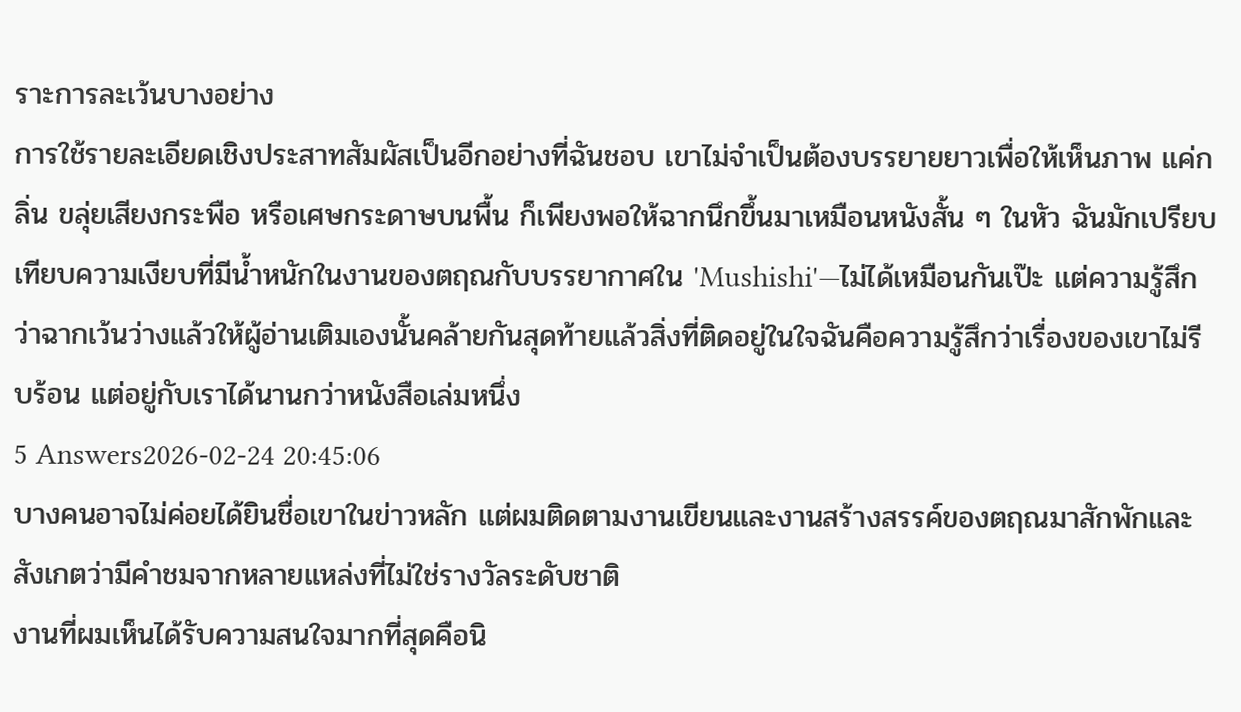ราะการละเว้นบางอย่าง
การใช้รายละเอียดเชิงประสาทสัมผัสเป็นอีกอย่างที่ฉันชอบ เขาไม่จำเป็นต้องบรรยายยาวเพื่อให้เห็นภาพ แค่กลิ่น ขลุ่ยเสียงกระพือ หรือเศษกระดาษบนพื้น ก็เพียงพอให้ฉากนึกขึ้นมาเหมือนหนังสั้น ๆ ในหัว ฉันมักเปรียบเทียบความเงียบที่มีน้ำหนักในงานของตฤณกับบรรยากาศใน 'Mushishi'—ไม่ได้เหมือนกันเป๊ะ แต่ความรู้สึกว่าฉากเว้นว่างแล้วให้ผู้อ่านเติมเองนั้นคล้ายกันสุดท้ายแล้วสิ่งที่ติดอยู่ในใจฉันคือความรู้สึกว่าเรื่องของเขาไม่รีบร้อน แต่อยู่กับเราได้นานกว่าหนังสือเล่มหนึ่ง
5 Answers2026-02-24 20:45:06
บางคนอาจไม่ค่อยได้ยินชื่อเขาในข่าวหลัก แต่ผมติดตามงานเขียนและงานสร้างสรรค์ของตฤณมาสักพักและสังเกตว่ามีคำชมจากหลายแหล่งที่ไม่ใช่รางวัลระดับชาติ
งานที่ผมเห็นได้รับความสนใจมากที่สุดคือนิ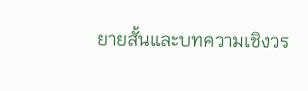ยายสั้นและบทความเชิงวร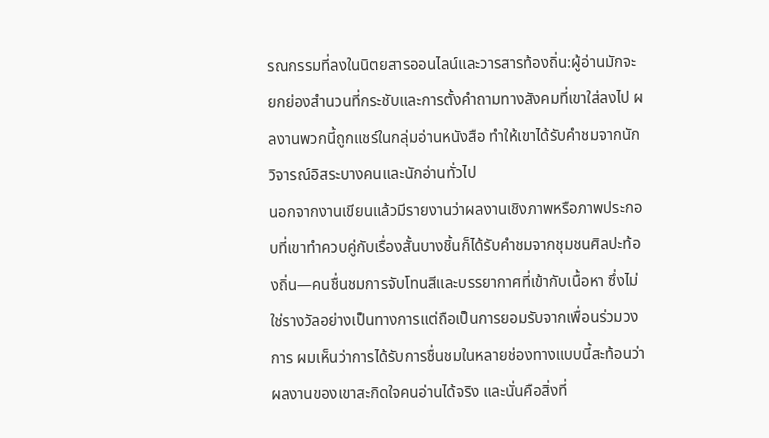รณกรรมที่ลงในนิตยสารออนไลน์และวารสารท้องถิ่น:ผู้อ่านมักจะยกย่องสำนวนที่กระชับและการตั้งคำถามทางสังคมที่เขาใส่ลงไป ผลงานพวกนี้ถูกแชร์ในกลุ่มอ่านหนังสือ ทำให้เขาได้รับคำชมจากนักวิจารณ์อิสระบางคนและนักอ่านทั่วไป
นอกจากงานเขียนแล้วมีรายงานว่าผลงานเชิงภาพหรือภาพประกอบที่เขาทำควบคู่กับเรื่องสั้นบางชิ้นก็ได้รับคำชมจากชุมชนศิลปะท้องถิ่น—คนชื่นชมการจับโทนสีและบรรยากาศที่เข้ากับเนื้อหา ซึ่งไม่ใช่รางวัลอย่างเป็นทางการแต่ถือเป็นการยอมรับจากเพื่อนร่วมวงการ ผมเห็นว่าการได้รับการชื่นชมในหลายช่องทางแบบนี้สะท้อนว่าผลงานของเขาสะกิดใจคนอ่านได้จริง และนั่นคือสิ่งที่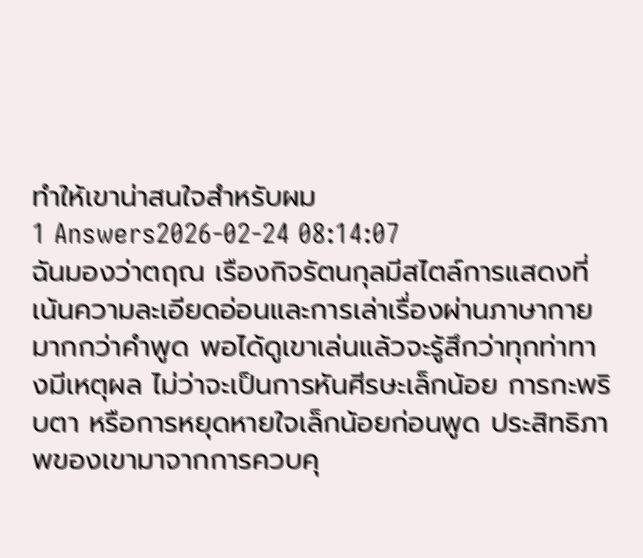ทำให้เขาน่าสนใจสำหรับผม
1 Answers2026-02-24 08:14:07
ฉันมองว่าตฤณ เรืองกิจรัตนกุลมีสไตล์การแสดงที่เน้นความละเอียดอ่อนและการเล่าเรื่องผ่านภาษากายมากกว่าคำพูด พอได้ดูเขาเล่นแล้วจะรู้สึกว่าทุกท่าทางมีเหตุผล ไม่ว่าจะเป็นการหันศีรษะเล็กน้อย การกะพริบตา หรือการหยุดหายใจเล็กน้อยก่อนพูด ประสิทธิภาพของเขามาจากการควบคุ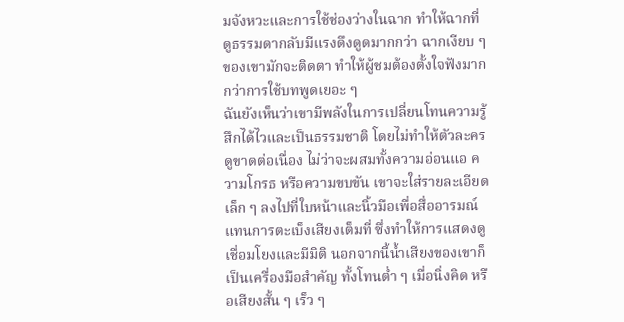มจังหวะและการใช้ช่องว่างในฉาก ทำให้ฉากที่ดูธรรมดากลับมีแรงดึงดูดมากกว่า ฉากเงียบ ๆ ของเขามักจะติดตา ทำให้ผู้ชมต้องตั้งใจฟังมากกว่าการใช้บทพูดเยอะ ๆ
ฉันยังเห็นว่าเขามีพลังในการเปลี่ยนโทนความรู้สึกได้ไวและเป็นธรรมชาติ โดยไม่ทำให้ตัวละครดูขาดต่อเนื่อง ไม่ว่าจะผสมทั้งความอ่อนแอ ความโกรธ หรือความขบขัน เขาจะใส่รายละเอียดเล็ก ๆ ลงไปที่ใบหน้าและนิ้วมือเพื่อสื่ออารมณ์แทนการตะเบ็งเสียงเต็มที่ ซึ่งทำให้การแสดงดูเชื่อมโยงและมีมิติ นอกจากนี้น้ำเสียงของเขาก็เป็นเครื่องมือสำคัญ ทั้งโทนต่ำ ๆ เมื่อนิ่งคิด หรือเสียงสั้น ๆ เร็ว ๆ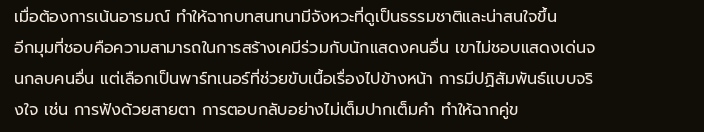เมื่อต้องการเน้นอารมณ์ ทำให้ฉากบทสนทนามีจังหวะที่ดูเป็นธรรมชาติและน่าสนใจขึ้น
อีกมุมที่ชอบคือความสามารถในการสร้างเคมีร่วมกับนักแสดงคนอื่น เขาไม่ชอบแสดงเด่นจนกลบคนอื่น แต่เลือกเป็นพาร์ทเนอร์ที่ช่วยขับเนื้อเรื่องไปข้างหน้า การมีปฏิสัมพันธ์แบบจริงใจ เช่น การฟังด้วยสายตา การตอบกลับอย่างไม่เต็มปากเต็มคำ ทำให้ฉากคู่ข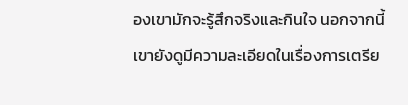องเขามักจะรู้สึกจริงและกินใจ นอกจากนี้เขายังดูมีความละเอียดในเรื่องการเตรีย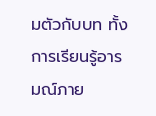มตัวกับบท ทั้งการเรียนรู้อารมณ์ภาย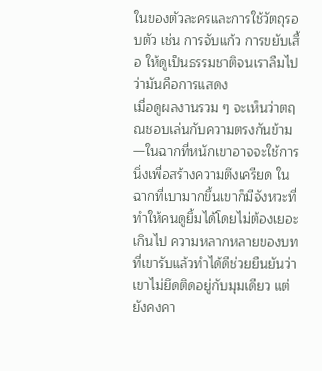ในของตัวละครและการใช้วัตถุรอบตัว เช่น การจับแก้ว การขยับเสื้อ ให้ดูเป็นธรรมชาติจนเราลืมไปว่ามันคือการแสดง
เมื่อดูผลงานรวม ๆ จะเห็นว่าตฤณชอบเล่นกับความตรงกันข้าม—ในฉากที่หนักเขาอาจจะใช้การนิ่งเพื่อสร้างความตึงเครียด ในฉากที่เบามากขึ้นเขาก็มีจังหวะที่ทำให้คนดูยิ้มได้โดยไม่ต้องเยอะเกินไป ความหลากหลายของบทที่เขารับแล้วทำได้ดีช่วยยืนยันว่าเขาไม่ยึดติดอยู่กับมุมเดียว แต่ยังคงคา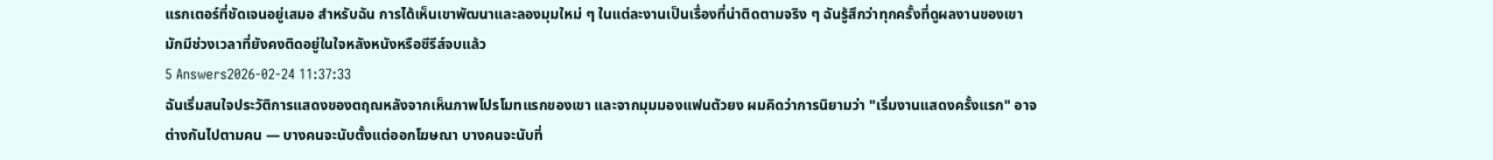แรกเตอร์ที่ชัดเจนอยู่เสมอ สำหรับฉัน การได้เห็นเขาพัฒนาและลองมุมใหม่ ๆ ในแต่ละงานเป็นเรื่องที่น่าติดตามจริง ๆ ฉันรู้สึกว่าทุกครั้งที่ดูผลงานของเขามักมีช่วงเวลาที่ยังคงติดอยู่ในใจหลังหนังหรือซีรีส์จบแล้ว
5 Answers2026-02-24 11:37:33
ฉันเริ่มสนใจประวัติการแสดงของตฤณหลังจากเห็นภาพโปรโมทแรกของเขา และจากมุมมองแฟนตัวยง ผมคิดว่าการนิยามว่า "เริ่มงานแสดงครั้งแรก" อาจต่างกันไปตามคน — บางคนจะนับตั้งแต่ออกโฆษณา บางคนจะนับที่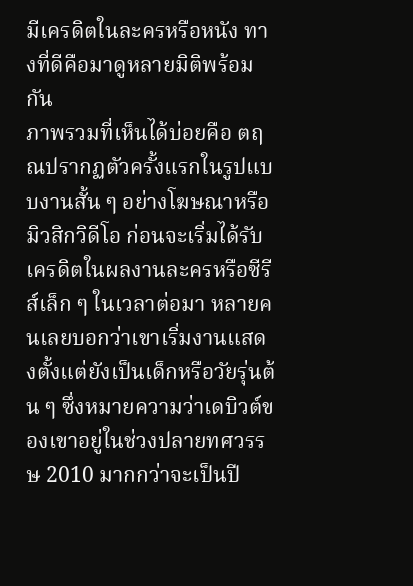มีเครดิตในละครหรือหนัง ทางที่ดีคือมาดูหลายมิติพร้อมกัน
ภาพรวมที่เห็นได้บ่อยคือ ตฤณปรากฏตัวครั้งแรกในรูปแบบงานสั้น ๆ อย่างโฆษณาหรือมิวสิกวิดีโอ ก่อนจะเริ่มได้รับเครดิตในผลงานละครหรือซีรีส์เล็ก ๆ ในเวลาต่อมา หลายคนเลยบอกว่าเขาเริ่มงานแสดงตั้งแต่ยังเป็นเด็กหรือวัยรุ่นต้น ๆ ซึ่งหมายความว่าเดบิวต์ของเขาอยู่ในช่วงปลายทศวรรษ 2010 มากกว่าจะเป็นปี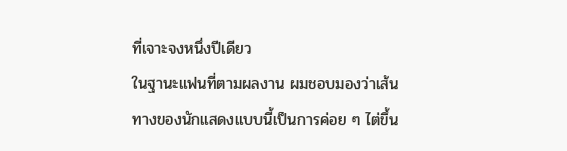ที่เจาะจงหนึ่งปีเดียว
ในฐานะแฟนที่ตามผลงาน ผมชอบมองว่าเส้นทางของนักแสดงแบบนี้เป็นการค่อย ๆ ไต่ขึ้น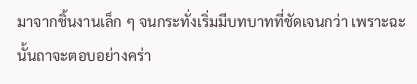มาจากชิ้นงานเล็ก ๆ จนกระทั่งเริ่มมีบทบาทที่ชัดเจนกว่า เพราะฉะนั้นถาจะตอบอย่างคร่า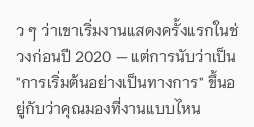ว ๆ ว่าเขาเริ่มงานแสดงครั้งแรกในช่วงก่อนปี 2020 — แต่การนับว่าเป็น "การเริ่มต้นอย่างเป็นทางการ" ขึ้นอยู่กับว่าคุณมองที่งานแบบไหน